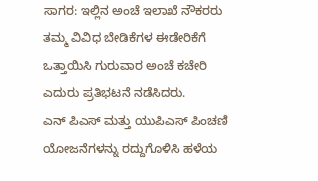ಸಾಗರ: ಇಲ್ಲಿನ ಅಂಚೆ ಇಲಾಖೆ ನೌಕರರು ತಮ್ಮ ವಿವಿಧ ಬೇಡಿಕೆಗಳ ಈಡೇರಿಕೆಗೆ ಒತ್ತಾಯಿಸಿ ಗುರುವಾರ ಅಂಚೆ ಕಚೇರಿ ಎದುರು ಪ್ರತಿಭಟನೆ ನಡೆಸಿದರು.
ಎನ್ ಪಿಎಸ್ ಮತ್ತು ಯುಪಿಎಸ್ ಪಿಂಚಣಿ ಯೋಜನೆಗಳನ್ನು ರದ್ದುಗೊಳಿಸಿ ಹಳೆಯ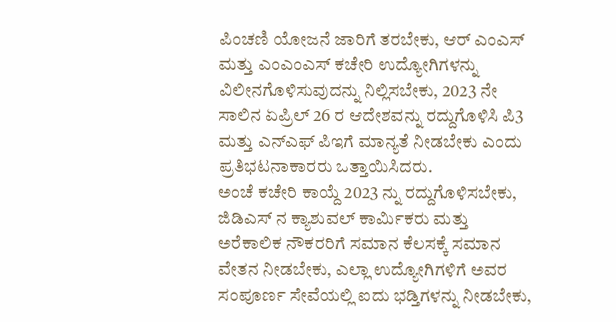ಪಿಂಚಣಿ ಯೋಜನೆ ಜಾರಿಗೆ ತರಬೇಕು, ಆರ್ ಎಂಎಸ್ ಮತ್ತು ಎಂಎಂಎಸ್ ಕಚೇರಿ ಉದ್ಯೋಗಿಗಳನ್ನು ವಿಲೀನಗೊಳಿಸುವುದನ್ನು ನಿಲ್ಲಿಸಬೇಕು, 2023 ನೇ ಸಾಲಿನ ಏಪ್ರಿಲ್ 26 ರ ಆದೇಶವನ್ನು ರದ್ದುಗೊಳಿಸಿ ಪಿ3 ಮತ್ತು ಎನ್ಎಫ್ ಪಿಇಗೆ ಮಾನ್ಯತೆ ನೀಡಬೇಕು ಎಂದು ಪ್ರತಿಭಟನಾಕಾರರು ಒತ್ತಾಯಿಸಿದರು.
ಅಂಚೆ ಕಚೇರಿ ಕಾಯ್ದೆ 2023 ನ್ನು ರದ್ದುಗೊಳಿಸಬೇಕು, ಜಿಡಿಎಸ್ ನ ಕ್ಯಾಶುವಲ್ ಕಾರ್ಮಿಕರು ಮತ್ತು ಅರೆಕಾಲಿಕ ನೌಕರರಿಗೆ ಸಮಾನ ಕೆಲಸಕ್ಕೆ ಸಮಾನ ವೇತನ ನೀಡಬೇಕು, ಎಲ್ಲಾ ಉದ್ಯೋಗಿಗಳಿಗೆ ಅವರ ಸಂಪೂರ್ಣ ಸೇವೆಯಲ್ಲಿ ಐದು ಭಡ್ತಿಗಳನ್ನು ನೀಡಬೇಕು,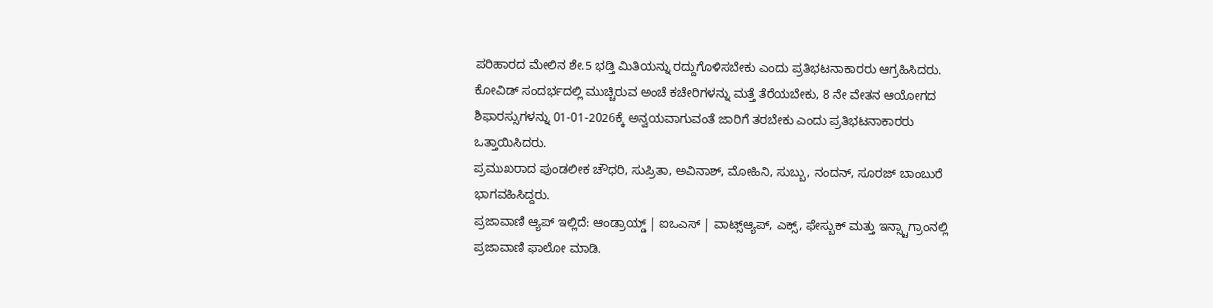ಪರಿಹಾರದ ಮೇಲಿನ ಶೇ.5 ಭಡ್ತಿ ಮಿತಿಯನ್ನು ರದ್ದುಗೊಳಿಸಬೇಕು ಎಂದು ಪ್ರತಿಭಟನಾಕಾರರು ಆಗ್ರಹಿಸಿದರು.
ಕೋವಿಡ್ ಸಂದರ್ಭದಲ್ಲಿ ಮುಚ್ಚಿರುವ ಅಂಚೆ ಕಚೇರಿಗಳನ್ನು ಮತ್ತೆ ತೆರೆಯಬೇಕು, 8 ನೇ ವೇತನ ಆಯೋಗದ ಶಿಫಾರಸ್ಸುಗಳನ್ನು 01-01-2026ಕ್ಕೆ ಅನ್ವಯವಾಗುವಂತೆ ಜಾರಿಗೆ ತರಬೇಕು ಎಂದು ಪ್ರತಿಭಟನಾಕಾರರು ಒತ್ತಾಯಿಸಿದರು.
ಪ್ರಮುಖರಾದ ಪುಂಡಲೀಕ ಚೌಧರಿ, ಸುಪ್ರಿತಾ, ಅವಿನಾಶ್, ಮೋಹಿನಿ, ಸುಬ್ಬು, ನಂದನ್, ಸೂರಜ್ ಬಾಂಬುರೆ ಭಾಗವಹಿಸಿದ್ದರು.
ಪ್ರಜಾವಾಣಿ ಆ್ಯಪ್ ಇಲ್ಲಿದೆ: ಆಂಡ್ರಾಯ್ಡ್ | ಐಒಎಸ್ | ವಾಟ್ಸ್ಆ್ಯಪ್, ಎಕ್ಸ್, ಫೇಸ್ಬುಕ್ ಮತ್ತು ಇನ್ಸ್ಟಾಗ್ರಾಂನಲ್ಲಿ ಪ್ರಜಾವಾಣಿ ಫಾಲೋ ಮಾಡಿ.